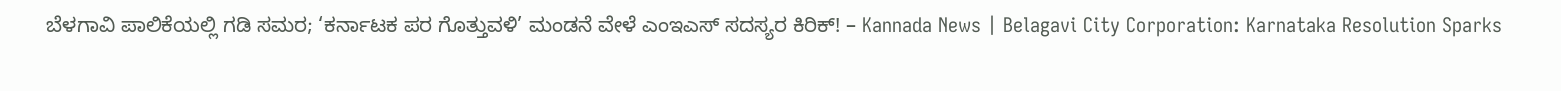ಬೆಳಗಾವಿ ಪಾಲಿಕೆಯಲ್ಲಿ ಗಡಿ ಸಮರ; ‘ಕರ್ನಾಟಕ ಪರ ಗೊತ್ತುವಳಿ’ ಮಂಡನೆ ವೇಳೆ ಎಂಇಎಸ್ ಸದಸ್ಯರ ಕಿರಿಕ್! – Kannada News | Belagavi City Corporation: Karnataka Resolution Sparks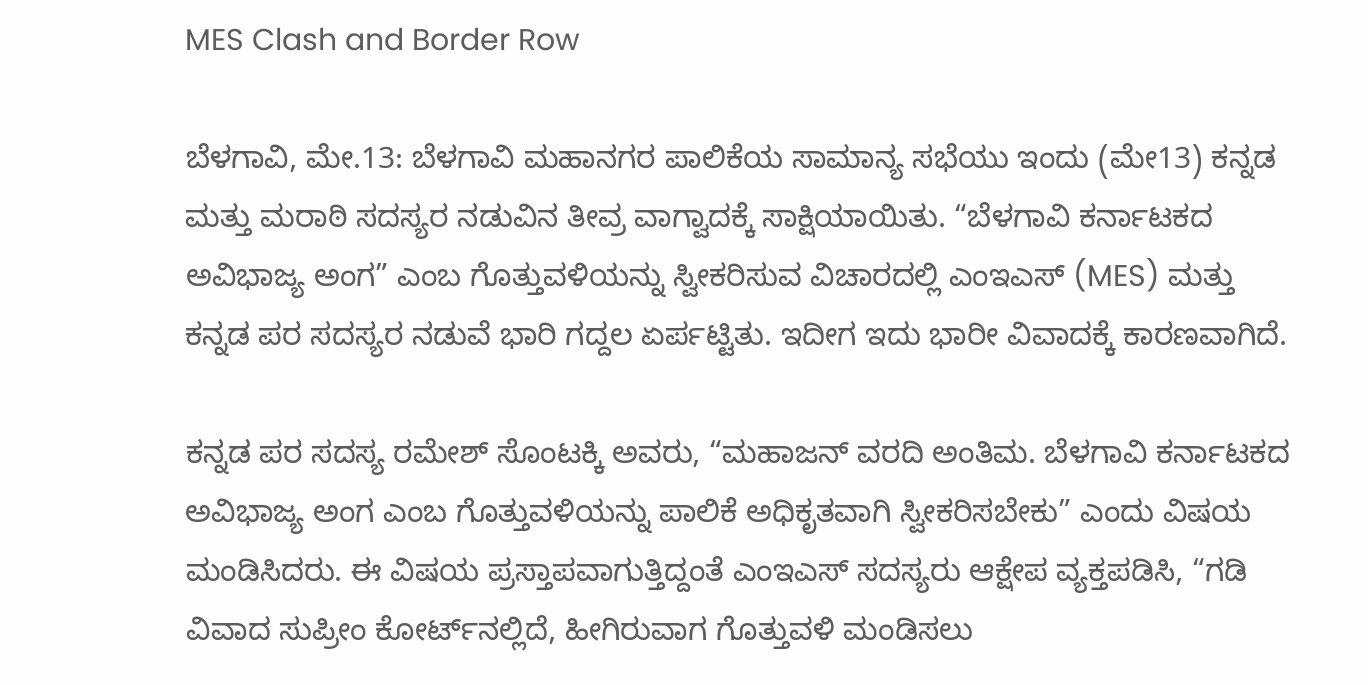MES Clash and Border Row

ಬೆಳಗಾವಿ, ಮೇ.13: ಬೆಳಗಾವಿ ಮಹಾನಗರ ಪಾಲಿಕೆಯ ಸಾಮಾನ್ಯ ಸಭೆಯು ಇಂದು (ಮೇ13) ಕನ್ನಡ ಮತ್ತು ಮರಾಠಿ ಸದಸ್ಯರ ನಡುವಿನ ತೀವ್ರ ವಾಗ್ವಾದಕ್ಕೆ ಸಾಕ್ಷಿಯಾಯಿತು. “ಬೆಳಗಾವಿ ಕರ್ನಾಟಕದ ಅವಿಭಾಜ್ಯ ಅಂಗ” ಎಂಬ ಗೊತ್ತುವಳಿಯನ್ನು ಸ್ವೀಕರಿಸುವ ವಿಚಾರದಲ್ಲಿ ಎಂಇಎಸ್ (MES) ಮತ್ತು ಕನ್ನಡ ಪರ ಸದಸ್ಯರ ನಡುವೆ ಭಾರಿ ಗದ್ದಲ ಏರ್ಪಟ್ಟಿತು. ಇದೀಗ ಇದು ಭಾರೀ ವಿವಾದಕ್ಕೆ ಕಾರಣವಾಗಿದೆ.

ಕನ್ನಡ ಪರ ಸದಸ್ಯ ರಮೇಶ್ ಸೊಂಟಕ್ಕಿ ಅವರು, “ಮಹಾಜನ್ ವರದಿ ಅಂತಿಮ. ಬೆಳಗಾವಿ ಕರ್ನಾಟಕದ ಅವಿಭಾಜ್ಯ ಅಂಗ ಎಂಬ ಗೊತ್ತುವಳಿಯನ್ನು ಪಾಲಿಕೆ ಅಧಿಕೃತವಾಗಿ ಸ್ವೀಕರಿಸಬೇಕು” ಎಂದು ವಿಷಯ ಮಂಡಿಸಿದರು. ಈ ವಿಷಯ ಪ್ರಸ್ತಾಪವಾಗುತ್ತಿದ್ದಂತೆ ಎಂಇಎಸ್ ಸದಸ್ಯರು ಆಕ್ಷೇಪ ವ್ಯಕ್ತಪಡಿಸಿ, “ಗಡಿ ವಿವಾದ ಸುಪ್ರೀಂ ಕೋರ್ಟ್‌ನಲ್ಲಿದೆ, ಹೀಗಿರುವಾಗ ಗೊತ್ತುವಳಿ ಮಂಡಿಸಲು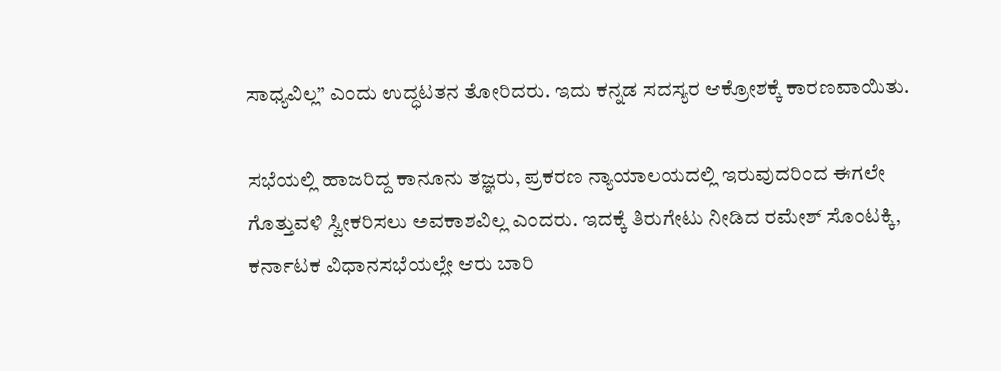ಸಾಧ್ಯವಿಲ್ಲ” ಎಂದು ಉದ್ಧಟತನ ತೋರಿದರು. ಇದು ಕನ್ನಡ ಸದಸ್ಯರ ಆಕ್ರೋಶಕ್ಕೆ ಕಾರಣವಾಯಿತು.

ಸಭೆಯಲ್ಲಿ ಹಾಜರಿದ್ದ ಕಾನೂನು ತಜ್ಞರು, ಪ್ರಕರಣ ನ್ಯಾಯಾಲಯದಲ್ಲಿ ಇರುವುದರಿಂದ ಈಗಲೇ ಗೊತ್ತುವಳಿ ಸ್ವೀಕರಿಸಲು ಅವಕಾಶವಿಲ್ಲ ಎಂದರು. ಇದಕ್ಕೆ ತಿರುಗೇಟು ನೀಡಿದ ರಮೇಶ್ ಸೊಂಟಕ್ಕಿ, ಕರ್ನಾಟಕ ವಿಧಾನಸಭೆಯಲ್ಲೇ ಆರು ಬಾರಿ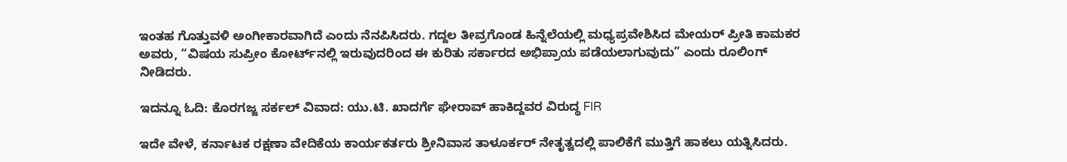ಇಂತಹ ಗೊತ್ತುವಳಿ ಅಂಗೀಕಾರವಾಗಿದೆ ಎಂದು ನೆನಪಿಸಿದರು. ಗದ್ದಲ ತೀವ್ರಗೊಂಡ ಹಿನ್ನೆಲೆಯಲ್ಲಿ ಮಧ್ಯಪ್ರವೇಶಿಸಿದ ಮೇಯರ್ ಪ್ರೀತಿ ಕಾಮಕರ ಅವರು, “ವಿಷಯ ಸುಪ್ರೀಂ ಕೋರ್ಟ್‌ನಲ್ಲಿ ಇರುವುದರಿಂದ ಈ ಕುರಿತು ಸರ್ಕಾರದ ಅಭಿಪ್ರಾಯ ಪಡೆಯಲಾಗುವುದು” ಎಂದು ರೂಲಿಂಗ್ ನೀಡಿದರು.

ಇದನ್ನೂ ಓದಿ: ಕೊರಗಜ್ಜ ಸರ್ಕಲ್ ವಿವಾದ: ಯು.ಟಿ. ಖಾದರ್ಗೆ ಘೇರಾವ್ ಹಾಕಿದ್ದವರ ವಿರುದ್ಧ FIR

ಇದೇ ವೇಳೆ, ಕರ್ನಾಟಕ ರಕ್ಷಣಾ ವೇದಿಕೆಯ ಕಾರ್ಯಕರ್ತರು ಶ್ರೀನಿವಾಸ ತಾಳೂರ್ಕರ್ ನೇತೃತ್ವದಲ್ಲಿ ಪಾಲಿಕೆಗೆ ಮುತ್ತಿಗೆ ಹಾಕಲು ಯತ್ನಿಸಿದರು.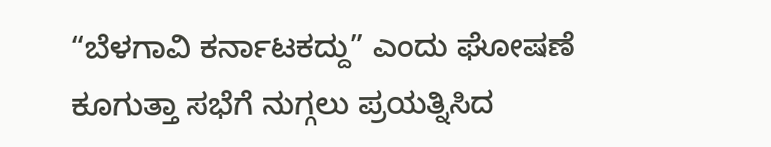“ಬೆಳಗಾವಿ ಕರ್ನಾಟಕದ್ದು” ಎಂದು ಘೋಷಣೆ ಕೂಗುತ್ತಾ ಸಭೆಗೆ ನುಗ್ಗಲು ಪ್ರಯತ್ನಿಸಿದ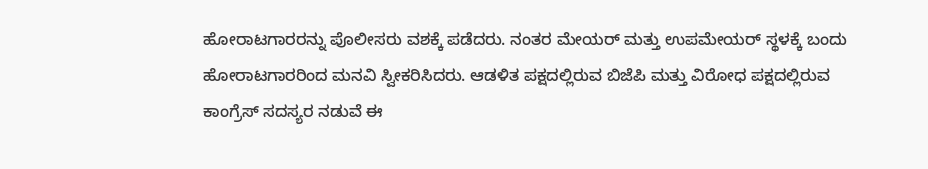ಹೋರಾಟಗಾರರನ್ನು ಪೊಲೀಸರು ವಶಕ್ಕೆ ಪಡೆದರು. ನಂತರ ಮೇಯರ್ ಮತ್ತು ಉಪಮೇಯರ್ ಸ್ಥಳಕ್ಕೆ ಬಂದು ಹೋರಾಟಗಾರರಿಂದ ಮನವಿ ಸ್ವೀಕರಿಸಿದರು. ಆಡಳಿತ ಪಕ್ಷದಲ್ಲಿರುವ ಬಿಜೆಪಿ ಮತ್ತು ವಿರೋಧ ಪಕ್ಷದಲ್ಲಿರುವ ಕಾಂಗ್ರೆಸ್ ಸದಸ್ಯರ ನಡುವೆ ಈ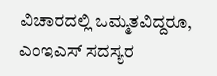ವಿಚಾರದಲ್ಲಿ ಒಮ್ಮತವಿದ್ದರೂ, ಎಂಇಎಸ್ ಸದಸ್ಯರ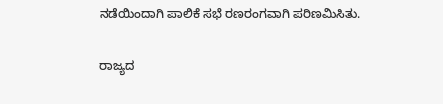ನಡೆಯಿಂದಾಗಿ ಪಾಲಿಕೆ ಸಭೆ ರಣರಂಗವಾಗಿ ಪರಿಣಮಿಸಿತು.

ರಾಜ್ಯದ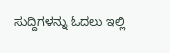ಸುದ್ದಿಗಳನ್ನು ಓದಲು ಇಲ್ಲಿ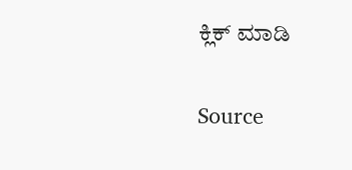ಕ್ಲಿಕ್ ಮಾಡಿ

Source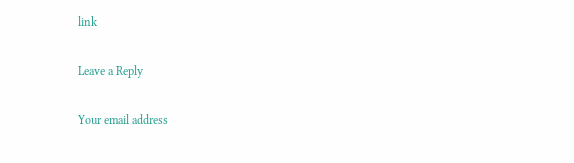link

Leave a Reply

Your email address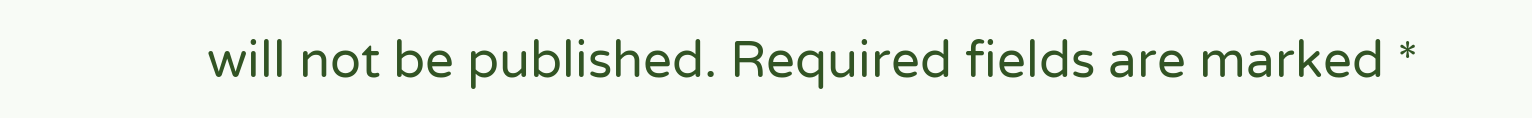will not be published. Required fields are marked *